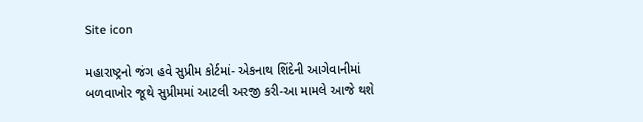Site icon

મહારાષ્ટ્રનો જંગ હવે સુપ્રીમ કોર્ટમાં- એકનાથ શિંદેની આગેવાનીમાં બળવાખોર જૂથે સુપ્રીમમાં આટલી અરજી કરી-આ મામલે આજે થશે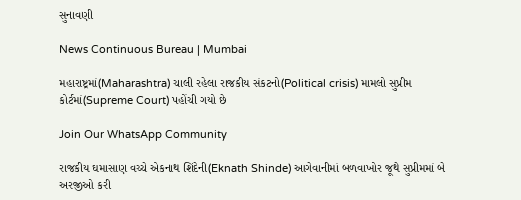સુનાવણી

News Continuous Bureau | Mumbai

મહારાષ્ટ્રમાં(Maharashtra) ચાલી રહેલા રાજકીય સંકટનો(Political crisis) મામલો સુપ્રીમ કોર્ટમાં(Supreme Court) પહોંચી ગયો છે

Join Our WhatsApp Community

રાજકીય ઘમાસાણ વચ્ચે એકનાથ શિંદેની(Eknath Shinde) આગેવાનીમાં બળવાખોર જૂથે સુપ્રીમમાં બે અરજીઓ કરી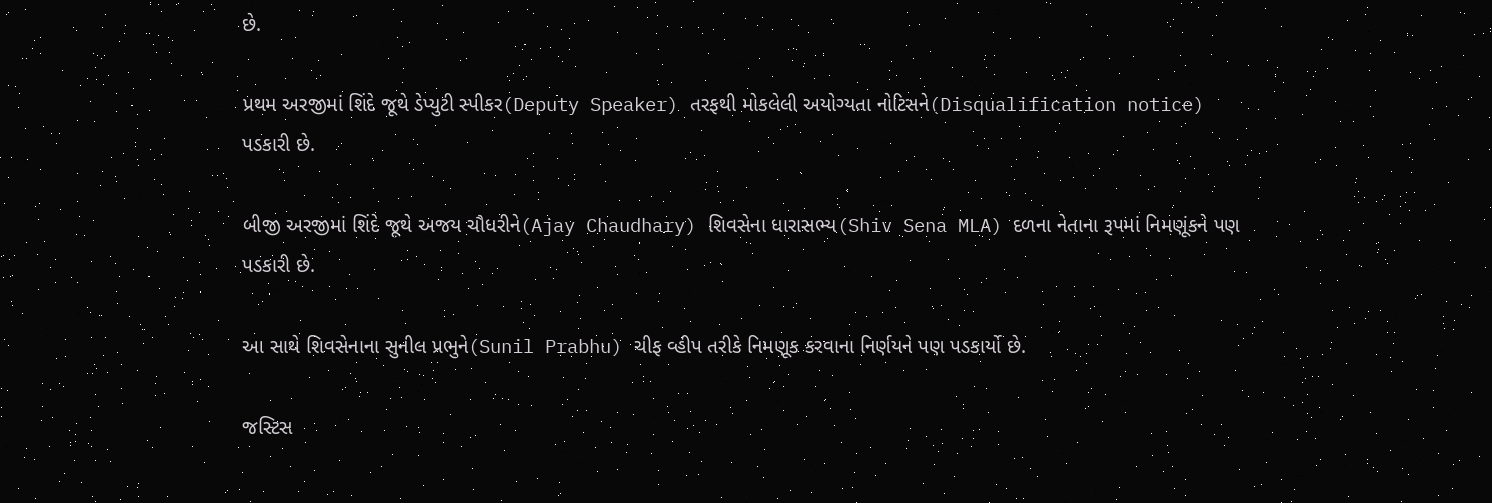છે.

પ્રથમ અરજીમાં શિંદે જૂથે ડેપ્યુટી સ્પીકર(Deputy Speaker) તરફથી મોકલેલી અયોગ્યતા નોટિસને(Disqualification notice) પડકારી છે.

બીજી અરજીમાં શિંદે જૂથે અજય ચૌધરીને(Ajay Chaudhary) શિવસેના ધારાસભ્ય(Shiv Sena MLA) દળના નેતાના રૂપમાં નિમણૂંકને પણ પડકારી છે.

આ સાથે શિવસેનાના સુનીલ પ્રભુને(Sunil Prabhu) ચીફ વ્હીપ તરીકે નિમણૂક કરવાના નિર્ણયને પણ પડકાર્યો છે.

જસ્ટિસ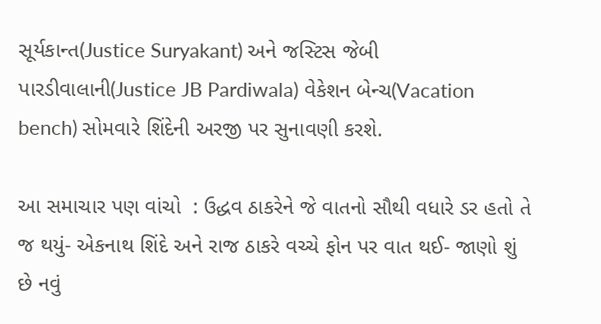સૂર્યકાન્ત(Justice Suryakant) અને જસ્ટિસ જેબી પારડીવાલાની(Justice JB Pardiwala) વેકેશન બેન્ચ(Vacation bench) સોમવારે શિંદેની અરજી પર સુનાવણી કરશે.

આ સમાચાર પણ વાંચો  : ઉદ્ધવ ઠાકરેને જે વાતનો સૌથી વધારે ડર હતો તે જ થયું- એકનાથ શિંદે અને રાજ ઠાકરે વચ્ચે ફોન પર વાત થઈ- જાણો શું છે નવું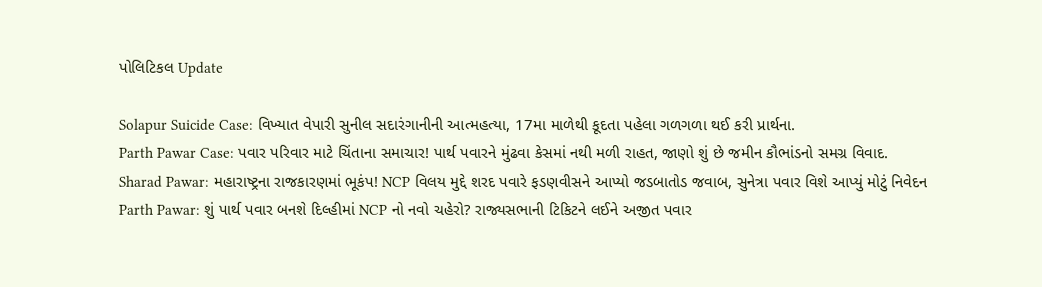પોલિટિકલ Update

Solapur Suicide Case: વિખ્યાત વેપારી સુનીલ સદારંગાનીની આત્મહત્યા, 17મા માળેથી કૂદતા પહેલા ગળગળા થઈ કરી પ્રાર્થના.
Parth Pawar Case: પવાર પરિવાર માટે ચિંતાના સમાચાર! પાર્થ પવારને મુંઢવા કેસમાં નથી મળી રાહત, જાણો શું છે જમીન કૌભાંડનો સમગ્ર વિવાદ.
Sharad Pawar: મહારાષ્ટ્રના રાજકારણમાં ભૂકંપ! NCP વિલય મુદ્દે શરદ પવારે ફડણવીસને આપ્યો જડબાતોડ જવાબ, સુનેત્રા પવાર વિશે આપ્યું મોટું નિવેદન
Parth Pawar: શું પાર્થ પવાર બનશે દિલ્હીમાં NCP નો નવો ચહેરો? રાજ્યસભાની ટિકિટને લઈને અજીત પવાર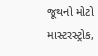જૂથનો મોટો માસ્ટરસ્ટ્રોક,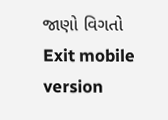જાણો વિગતો
Exit mobile version